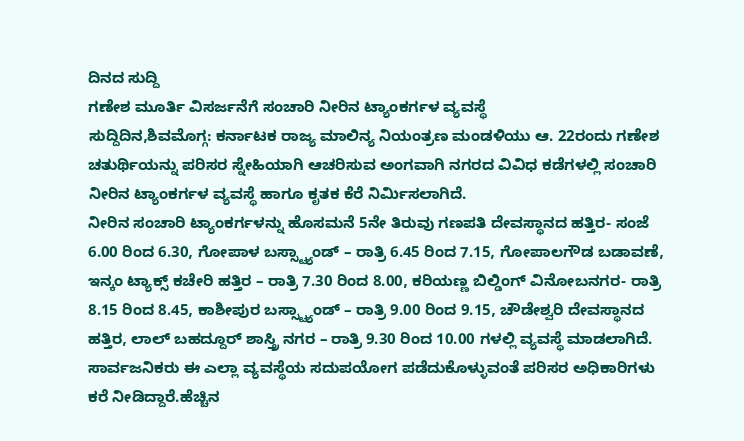ದಿನದ ಸುದ್ದಿ
ಗಣೇಶ ಮೂರ್ತಿ ವಿಸರ್ಜನೆಗೆ ಸಂಚಾರಿ ನೀರಿನ ಟ್ಯಾಂಕರ್ಗಳ ವ್ಯವಸ್ಥೆ
ಸುದ್ದಿದಿನ,ಶಿವಮೊಗ್ಗ: ಕರ್ನಾಟಕ ರಾಜ್ಯ ಮಾಲಿನ್ಯ ನಿಯಂತ್ರಣ ಮಂಡಳಿಯು ಆ. 22ರಂದು ಗಣೇಶ ಚತುರ್ಥಿಯನ್ನು ಪರಿಸರ ಸ್ನೇಹಿಯಾಗಿ ಆಚರಿಸುವ ಅಂಗವಾಗಿ ನಗರದ ವಿವಿಧ ಕಡೆಗಳಲ್ಲಿ ಸಂಚಾರಿ ನೀರಿನ ಟ್ಯಾಂಕರ್ಗಳ ವ್ಯವಸ್ಥೆ ಹಾಗೂ ಕೃತಕ ಕೆರೆ ನಿರ್ಮಿಸಲಾಗಿದೆ.
ನೀರಿನ ಸಂಚಾರಿ ಟ್ಯಾಂಕರ್ಗಳನ್ನು ಹೊಸಮನೆ 5ನೇ ತಿರುವು ಗಣಪತಿ ದೇವಸ್ಥಾನದ ಹತ್ತಿರ- ಸಂಜೆ 6.00 ರಿಂದ 6.30, ಗೋಪಾಳ ಬಸ್ಸ್ಟ್ಯಾಂಡ್ – ರಾತ್ರಿ 6.45 ರಿಂದ 7.15, ಗೋಪಾಲಗೌಡ ಬಡಾವಣೆ, ಇನ್ಕಂ ಟ್ಯಾಕ್ಸ್ ಕಚೇರಿ ಹತ್ತಿರ – ರಾತ್ರಿ 7.30 ರಿಂದ 8.00, ಕರಿಯಣ್ಣ ಬಿಲ್ಡಿಂಗ್ ವಿನೋಬನಗರ- ರಾತ್ರಿ 8.15 ರಿಂದ 8.45, ಕಾಶೀಪುರ ಬಸ್ಸ್ಟ್ಯಾಂಡ್ – ರಾತ್ರಿ 9.00 ರಿಂದ 9.15, ಚೌಡೇಶ್ವರಿ ದೇವಸ್ಥಾನದ ಹತ್ತಿರ, ಲಾಲ್ ಬಹದ್ದೂರ್ ಶಾಸ್ತ್ರಿ ನಗರ – ರಾತ್ರಿ 9.30 ರಿಂದ 10.00 ಗಳಲ್ಲಿ ವ್ಯವಸ್ಥೆ ಮಾಡಲಾಗಿದೆ.
ಸಾರ್ವಜನಿಕರು ಈ ಎಲ್ಲಾ ವ್ಯವಸ್ಥೆಯ ಸದುಪಯೋಗ ಪಡೆದುಕೊಳ್ಳುವಂತೆ ಪರಿಸರ ಅಧಿಕಾರಿಗಳು ಕರೆ ನೀಡಿದ್ದಾರೆ.ಹೆಚ್ಚಿನ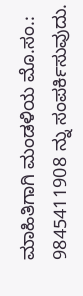ಮಾಹಿತಿಗಾಗಿ ಮಂಡಳಿಯ ಮೊ.ಸಂ.: 9845411908 ನ್ನು ಸಂಪರ್ಕಿಸುವುದು.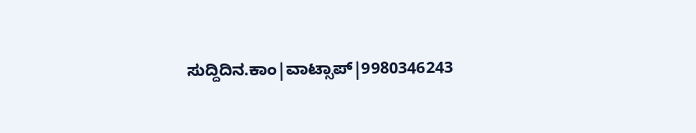ಸುದ್ದಿದಿನ.ಕಾಂ|ವಾಟ್ಸಾಪ್|9980346243